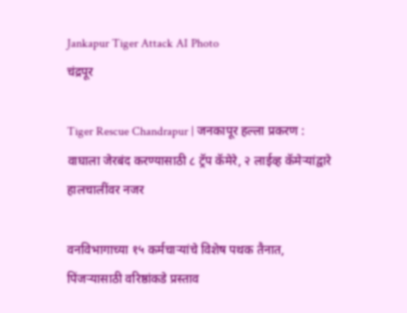Jankapur Tiger Attack AI Photo
चंद्रपूर

Tiger Rescue Chandrapur | जनकापूर हल्ला प्रकरण : वाघाला जेरबंद करण्यासाठी ८ ट्रॅप कॅमेरे, २ लाईव्ह कॅमेऱ्यांद्वारे हालचालींवर नजर

वनविभागाच्या १५ कर्मचाऱ्यांचे विशेष पथक तैनात, पिंजऱ्यासाठी वरिष्ठांकडे प्रस्ताव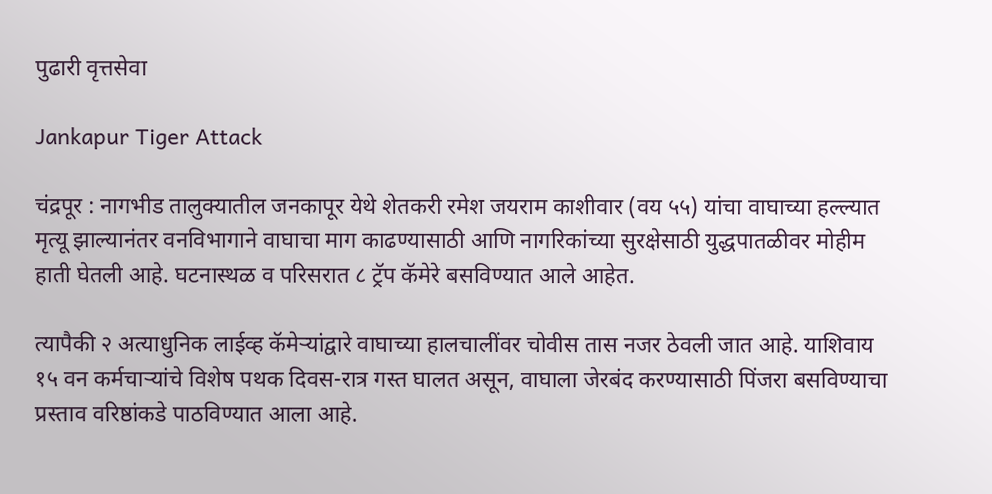पुढारी वृत्तसेवा

Jankapur Tiger Attack

चंद्रपूर : नागभीड तालुक्यातील जनकापूर येथे शेतकरी रमेश जयराम काशीवार (वय ५५) यांचा वाघाच्या हल्ल्यात मृत्यू झाल्यानंतर वनविभागाने वाघाचा माग काढण्यासाठी आणि नागरिकांच्या सुरक्षेसाठी युद्धपातळीवर मोहीम हाती घेतली आहे. घटनास्थळ व परिसरात ८ ट्रॅप कॅमेरे बसविण्यात आले आहेत.

त्यापैकी २ अत्याधुनिक लाईव्ह कॅमेऱ्यांद्वारे वाघाच्या हालचालींवर चोवीस तास नजर ठेवली जात आहे. याशिवाय १५ वन कर्मचाऱ्यांचे विशेष पथक दिवस-रात्र गस्त घालत असून, वाघाला जेरबंद करण्यासाठी पिंजरा बसविण्याचा प्रस्ताव वरिष्ठांकडे पाठविण्यात आला आहे.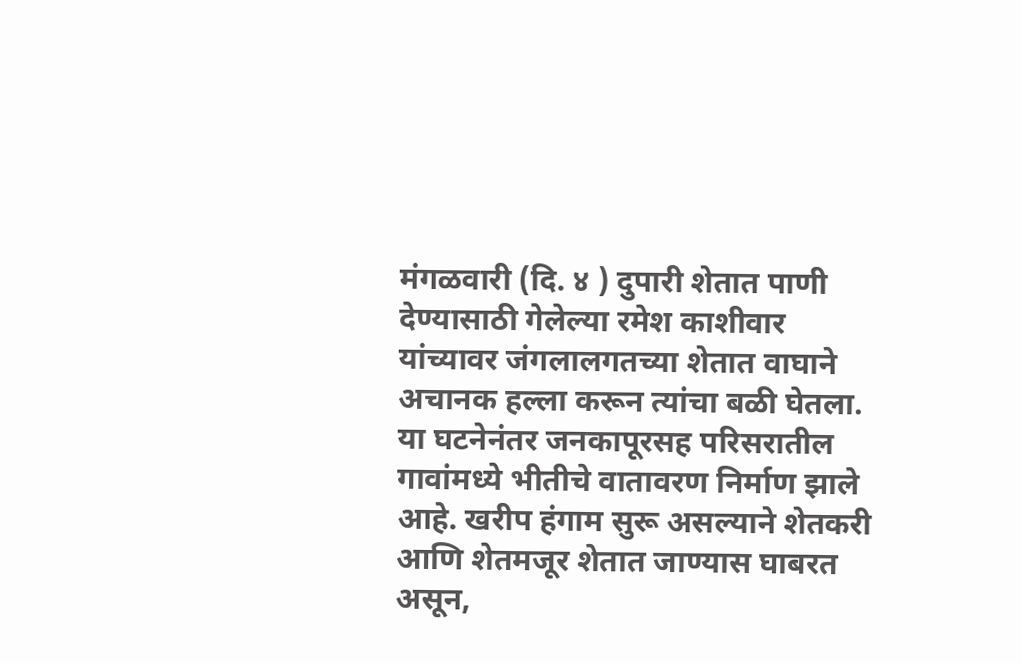मंगळवारी (दि. ४ ) दुपारी शेतात पाणी देण्यासाठी गेलेल्या रमेश काशीवार यांच्यावर जंगलालगतच्या शेतात वाघाने अचानक हल्ला करून त्यांचा बळी घेतला. या घटनेनंतर जनकापूरसह परिसरातील गावांमध्ये भीतीचे वातावरण निर्माण झाले आहे. खरीप हंगाम सुरू असल्याने शेतकरी आणि शेतमजूर शेतात जाण्यास घाबरत असून,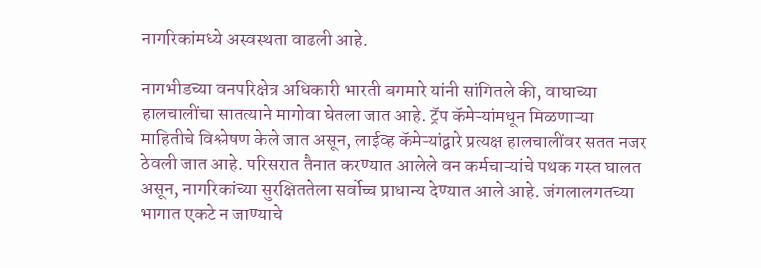नागरिकांमध्ये अस्वस्थता वाढली आहे.

नागभीडच्या वनपरिक्षेत्र अधिकारी भारती बगमारे यांनी सांगितले की, वाघाच्या हालचालींचा सातत्याने मागोवा घेतला जात आहे. ट्रॅप कॅमेऱ्यांमधून मिळणाऱ्या माहितीचे विश्लेषण केले जात असून, लाईव्ह कॅमेऱ्यांद्वारे प्रत्यक्ष हालचालींवर सतत नजर ठेवली जात आहे. परिसरात तैनात करण्यात आलेले वन कर्मचाऱ्यांचे पथक गस्त घालत असून, नागरिकांच्या सुरक्षिततेला सर्वोच्च प्राधान्य देण्यात आले आहे. जंगलालगतच्या भागात एकटे न जाण्याचे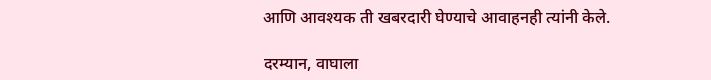आणि आवश्यक ती खबरदारी घेण्याचे आवाहनही त्यांनी केले.

दरम्यान, वाघाला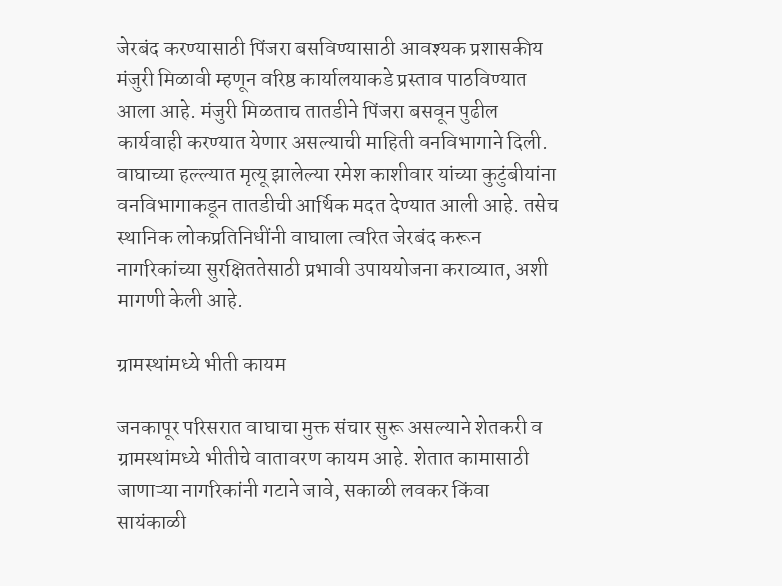जेरबंद करण्यासाठी पिंजरा बसविण्यासाठी आवश्यक प्रशासकीय मंजुरी मिळावी म्हणून वरिष्ठ कार्यालयाकडे प्रस्ताव पाठविण्यात आला आहे. मंजुरी मिळताच तातडीने पिंजरा बसवून पुढील कार्यवाही करण्यात येणार असल्याची माहिती वनविभागाने दिली. वाघाच्या हल्ल्यात मृत्यू झालेल्या रमेश काशीवार यांच्या कुटुंबीयांना वनविभागाकडून तातडीची आर्थिक मदत देण्यात आली आहे. तसेच स्थानिक लोकप्रतिनिधींनी वाघाला त्वरित जेरबंद करून नागरिकांच्या सुरक्षिततेसाठी प्रभावी उपाययोजना कराव्यात, अशी मागणी केली आहे.

ग्रामस्थांमध्ये भीती कायम

जनकापूर परिसरात वाघाचा मुक्त संचार सुरू असल्याने शेतकरी व ग्रामस्थांमध्ये भीतीचे वातावरण कायम आहे. शेतात कामासाठी जाणाऱ्या नागरिकांनी गटाने जावे, सकाळी लवकर किंवा सायंकाळी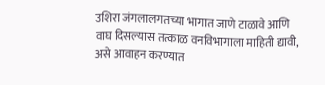उशिरा जंगलालगतच्या भागात जाणे टाळावे आणि वाघ दिसल्यास तत्काळ वनविभागाला माहिती द्यावी, असे आवाहन करण्यात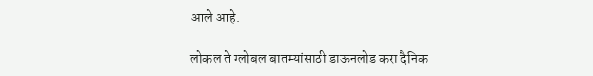आले आहे.

लोकल ते ग्लोबल बातम्यांसाठी डाऊनलोड करा दैनिक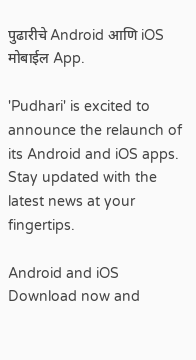पुढारीचे Android आणि iOS मोबाईल App.

'Pudhari' is excited to announce the relaunch of its Android and iOS apps. Stay updated with the latest news at your fingertips.

Android and iOS Download now and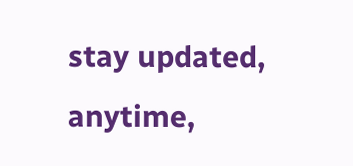stay updated, anytime,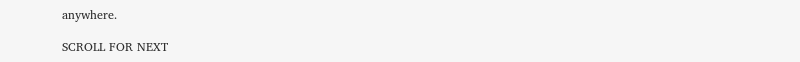anywhere.

SCROLL FOR NEXT